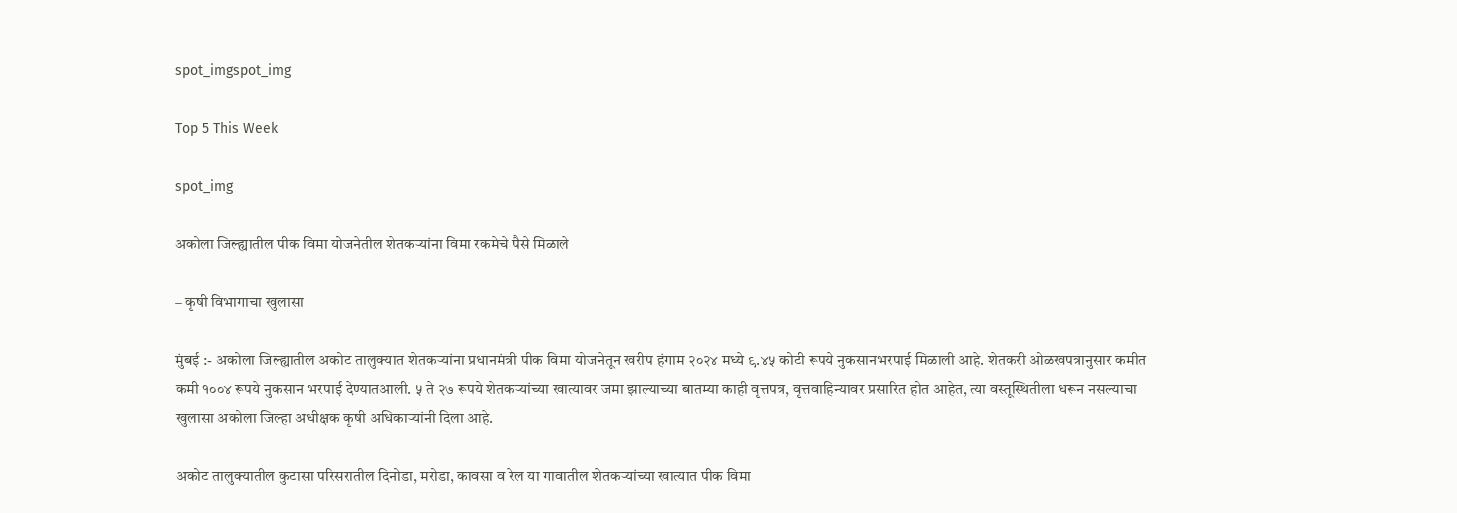spot_imgspot_img

Top 5 This Week

spot_img

अकोला जिल्ह्यातील पीक विमा योजनेतील शेतकऱ्यांना विमा रकमेचे पैसे मिळाले

– कृषी विभागाचा खुलासा

मुंबई :- अकोला जिल्ह्यातील अकोट तालुक्यात शेतकऱ्यांना प्रधानमंत्री पीक विमा योजनेतून खरीप हंगाम २०२४ मध्ये ९.४५ कोटी रूपये नुकसानभरपाई मिळाली आहे. शेतकरी ओळखपत्रानुसार कमीत कमी १००४ रूपये नुकसान भरपाई देण्यातआली. ५ ते २७ रूपये शेतकऱ्यांच्या खात्यावर जमा झाल्याच्या बातम्या काही वृत्तपत्र, वृत्तवाहिन्यावर प्रसारित होत आहेत, त्या वस्तूस्थितीला धरून नसल्याचा खुलासा अकोला जिल्हा अधीक्षक कृषी अधिकाऱ्यांनी दिला आहे.

अकोट तालुक्यातील कुटासा परिसरातील दिनोडा, मरोडा, कावसा व रेल या गावातील शेतकऱ्यांच्या खात्यात पीक विमा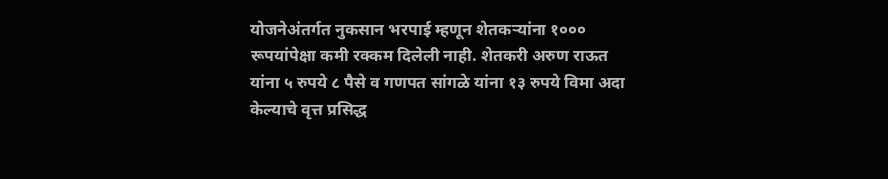योजनेअंतर्गत नुकसान भरपाई म्हणून शेतकऱ्यांना १००० रूपयांपेक्षा कमी रक्कम दिलेली नाही. शेतकरी अरुण राऊत यांना ५ रुपये ८ पैसे व गणपत सांगळे यांना १३ रुपये विमा अदा केल्याचे वृत्त प्रसिद्ध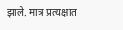झाले. मात्र प्रत्यक्षात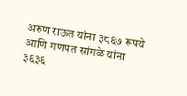अरुण राऊत यांना ३८६७ रूपये आणि गणपत सांगळे यांना ३६३६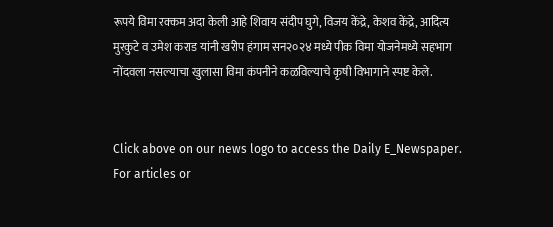रूपये विमा रक्कम अदा केली आहे शिवाय संदीप घुगे, विजय केंद्रे, केशव केंद्रे, आदित्य मुरकुटे व उमेश कराड यांनी खरीप हंगाम सन२०२४ मध्ये पीक विमा योजनेमध्ये सहभाग नोंदवला नसल्याचा खुलासा विमा कंपनीने कळविल्याचे कृषी विभागाने स्पष्ट केले.


Click above on our news logo to access the Daily E_Newspaper.
For articles or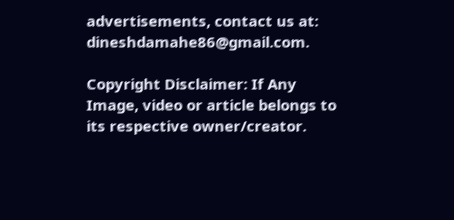advertisements, contact us at: dineshdamahe86@gmail.com.

Copyright Disclaimer: If Any Image, video or article belongs to its respective owner/creator.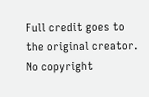Full credit goes to the original creator. No copyright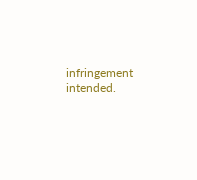infringement intended.